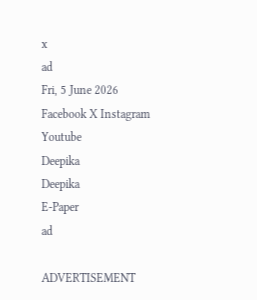x
ad
Fri, 5 June 2026
Facebook X Instagram Youtube
Deepika
Deepika
E-Paper
ad

ADVERTISEMENT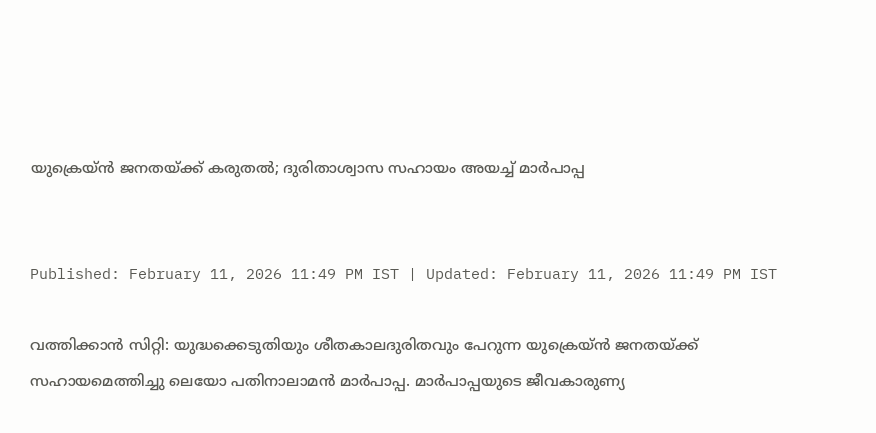യുക്രെയ്ൻ ജനതയ്ക്ക് കരുതല്‍; ദുരിതാശ്വാസ സഹായം അയച്ച് മാർപാപ്പ


Published: February 11, 2026 11:49 PM IST | Updated: February 11, 2026 11:49 PM IST

വത്തിക്കാൻ സിറ്റി: യുദ്ധക്കെടുതിയും ശീതകാലദുരിതവും പേറുന്ന യുക്രെയ്ൻ ജനതയ്ക്ക് സഹായമെത്തിച്ചു ലെയോ പതിനാലാമൻ മാർപാപ്പ. മാർപാപ്പയുടെ ജീവകാരുണ്യ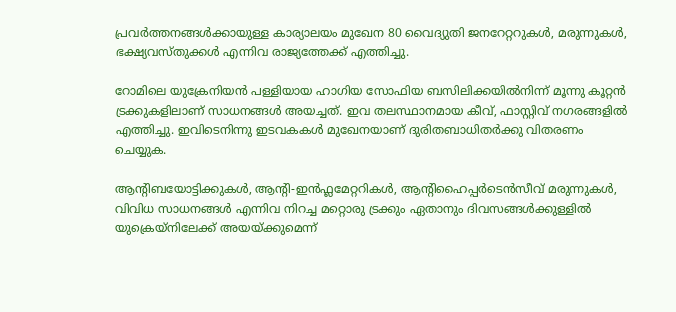പ്രവർത്തനങ്ങൾക്കായുള്ള കാര്യാലയം മുഖേന 80 വൈദ്യുതി ജനറേറ്ററുകൾ, മരുന്നുകൾ, ഭക്ഷ്യവസ്തുക്കൾ എന്നിവ രാജ്യത്തേക്ക് എത്തിച്ചു.

റോമിലെ യുക്രേനിയൻ പള്ളിയായ ഹാഗിയ സോഫിയ ബസിലിക്കയിൽനിന്ന് മൂന്നു കൂറ്റൻ ട്രക്കുകളിലാണ് സാധനങ്ങൾ അയച്ചത്. ഇവ തലസ്ഥാനമായ കീവ്, ഫാസ്റ്റിവ് നഗരങ്ങളിൽ എത്തിച്ചു. ഇവിടെനിന്നു ഇടവകകൾ മുഖേനയാണ് ദുരിതബാധിതർക്കു വിതരണം ചെയ്യുക.

ആന്‍റിബയോട്ടിക്കുകൾ, ആന്‍റി-ഇൻഫ്ലമേറ്ററികൾ, ആന്‍റിഹൈപ്പർടെൻസീവ് മരുന്നുകൾ, വിവിധ സാധനങ്ങൾ എന്നിവ നിറച്ച മറ്റൊരു ട്രക്കും ഏതാനും ദിവസങ്ങൾക്കുള്ളിൽ യുക്രെയ്നിലേക്ക് അയയ്ക്കുമെന്ന്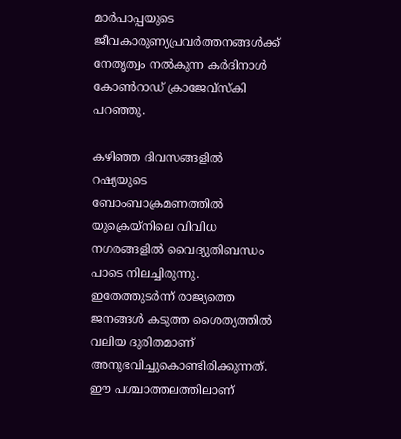മാർപാപ്പയുടെ ജീവകാരുണ്യപ്രവർത്തനങ്ങൾക്ക് നേതൃത്വം നൽകുന്ന കർദിനാൾ കോൺറാഡ് ക്രാജേവ്സ്കി പറഞ്ഞു.

കഴിഞ്ഞ ദിവസങ്ങളിൽ റഷ്യയുടെ ബോംബാക്രമണത്തിൽ യുക്രെയ്നിലെ വിവിധ നഗരങ്ങളിൽ വൈദ്യുതിബന്ധം പാടെ നിലച്ചിരുന്നു. ഇതേത്തുടർന്ന് രാജ്യത്തെ ജനങ്ങള്‍ കടുത്ത ശൈത്യത്തില്‍ വലിയ ദുരിതമാണ് അനുഭവിച്ചുകൊണ്ടിരിക്കുന്നത്. ഈ പശ്ചാത്തലത്തിലാണ്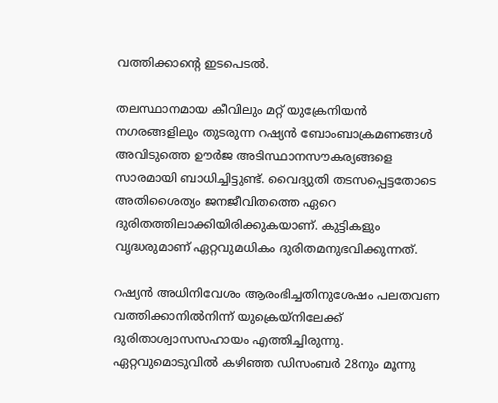വത്തിക്കാന്‍റെ ഇടപെടൽ.

തലസ്ഥാനമായ കീവിലും മറ്റ് യുക്രേനിയൻ നഗരങ്ങളിലും തുടരുന്ന റഷ്യൻ ബോംബാക്രമണങ്ങൾ അവിടുത്തെ ഊർജ അടിസ്ഥാനസൗകര്യങ്ങളെ സാരമായി ബാധിച്ചിട്ടുണ്ട്. വൈദ്യുതി തടസപ്പെട്ടതോടെ അതിശൈത്യം ജനജീവിതത്തെ ഏറെ ദുരിതത്തിലാക്കിയിരിക്കുകയാണ്. കുട്ടികളും വൃദ്ധരുമാണ് ഏറ്റവുമധികം ദുരിതമനുഭവിക്കുന്നത്.

റഷ്യൻ അധിനിവേശം ആരംഭിച്ചതിനുശേഷം പലതവണ വത്തിക്കാനിൽനിന്ന് യുക്രെയ്നിലേക്ക് ദുരിതാശ്വാസസഹായം എത്തിച്ചിരുന്നു. ഏറ്റവുമൊടുവിൽ കഴിഞ്ഞ ഡിസംബർ 28നും മൂന്നു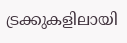ട്രക്കുകളിലായി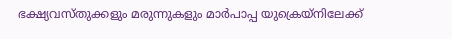ഭക്ഷ്യവസ്തുക്കളും മരുന്നുകളും മാർപാപ്പ യുക്രെയ്നിലേക്ക്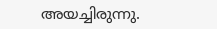അയച്ചിരുന്നു.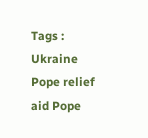Tags : Ukraine Pope relief aid Pope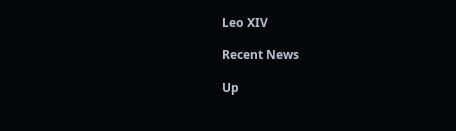Leo XIV

Recent News

Up